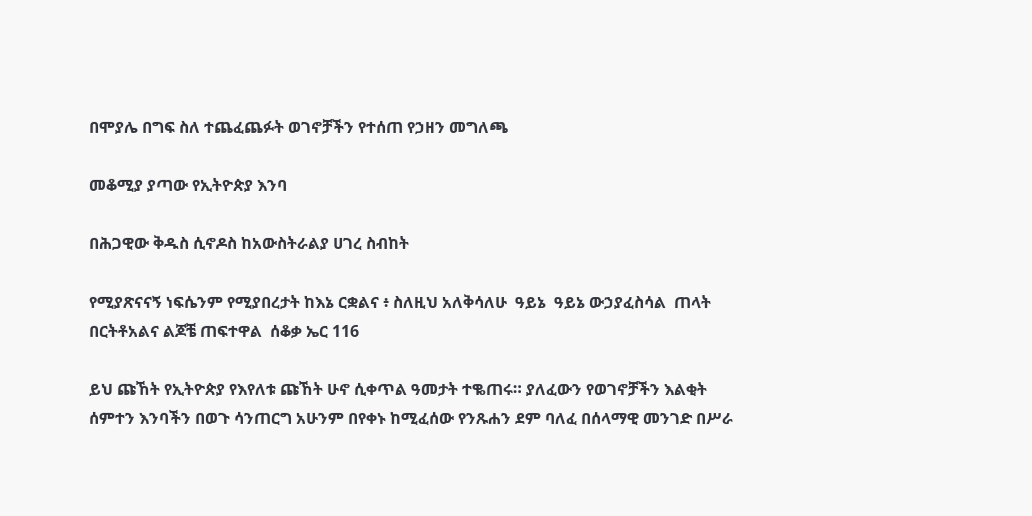በሞያሌ በግፍ ስለ ተጨፈጨፉት ወገኖቻችን የተሰጠ የኃዘን መግለጫ

መቆሚያ ያጣው የኢትዮጵያ እንባ

በሕጋዊው ቅዱስ ሲኖዶስ ከአውስትራልያ ሀገረ ስብከት

የሚያጽናናኝ ነፍሴንም የሚያበረታት ከእኔ ርቋልና ፥ ስለዚህ አለቅሳለሁ  ዓይኔ  ዓይኔ ውኃያፈስሳል  ጠላት በርትቶአልና ልጆቼ ጠፍተዋል  ሰቆቃ ኤር 116

ይህ ጩኸት የኢትዮጵያ የእየለቱ ጩኸት ሁኖ ሲቀጥል ዓመታት ተቈጠሩ። ያለፈውን የወገኖቻችን እልቂት ሰምተን እንባችን በወጉ ሳንጠርግ አሁንም በየቀኑ ከሚፈሰው የንጹሐን ደም ባለፈ በሰላማዊ መንገድ በሥራ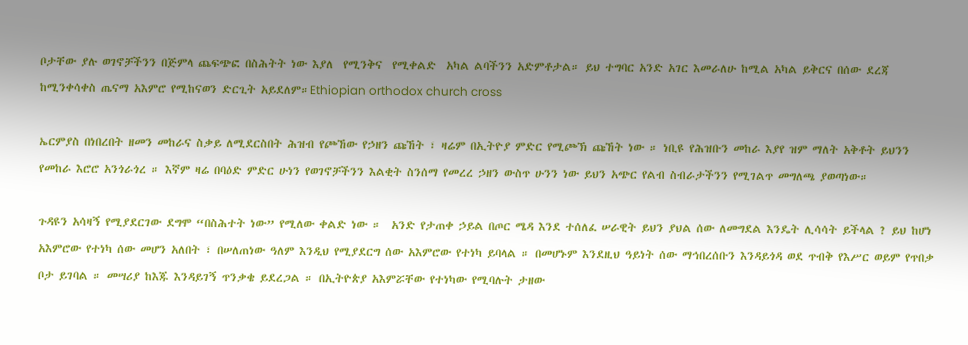ቦታቸው ያሉ ወገኖቻችንን በጅምላ ጨፍጭፎ በስሕትት ነው እያለ  የሚንቅና  የሚቀልድ  አካል ልባችንን አድምቶታል። ይህ ተግባር አንድ አገር እመራለሁ ከሚል አካል ይቅርና በሰው ደረጃ ከሚንቀሳቀስ ጤናማ አእምሮ የሚከናወን ድርጊት አይደለም።Ethiopian orthodox church cross

ኤርምያስ በነበረበት ዘመን መከራና ስቃይ ለሚደርስበት ሕዝብ የጮኸው የኃዘን ጩኸት ፣ ዛሬም በኢትዮያ ምድር የሚጮኽ ጩኸት ነው ። ነቢዩ የሕዝቡን መከራ እያየ ዝም ማለት አቅቶት ይህንን የመከራ እሮሮ አንጎራጎረ ። እኛም ዛሬ በባዕድ ምድር ሁነን የወገኖቻችንን እልቂት ስንሰማ የመረረ ኃዘን ውስጥ ሁንን ነው ይህን አጭር የልብ ስብራታችንን የሚገልጥ መግለጫ ያወጣነው።

ጉዳዩን አሳዛኝ የሚያደርገው ደግሞ “በስሕተት ነው” የሚለው ቀልድ ነው ።  አንድ የታጠቀ ኃይል በጦር ሜዳ እንደ ተሰለፈ ሠራዊት ይህን ያህል ሰው ለመግደል እንዴት ሊሳሳት ይችላል ? ይህ ከሆነ አእምሮው የተነካ ሰው መሆን አለበት ፣ በሠለጠነው ዓለም እንዲህ የሚያደርግ ሰው አእምሮው የተነካ ይባላል ። በመሆኑም እንደዚህ ዓይነት ሰው ማኅበረሰቡን እንዳይጎዳ ወደ ጥብቅ የእሥር ወይም የጥበቃ ቦታ ይገባል ። መሣሪያ ከእጁ እንዳይገኝ ጥንቃቄ ይደረጋል ። በኢትዮጵያ አእምሯቸው የተነካው የሚባሉት ታዘው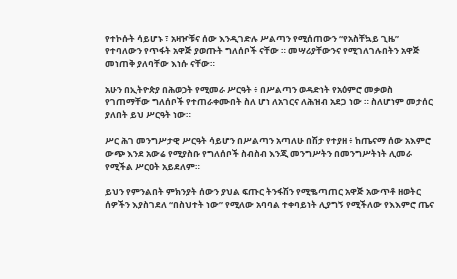የተኮሱት ሳይሆኑ ፣ አዛዦቹና ሰው እንዲገድሉ ሥልጣን የሚሰጠውን “የአስቸኳይ ጊዜ” የተባለውን የጥፋት አዋጅ ያወጡት ግለሰቦች ናቸው ። መሣሪያቸውንና የሚገለገሉበትን አዋጅ መነጠቅ ያለባቸው እነሱ ናቸው።

አሁን በኢትዮጵያ በሕወኃት የሚመራ ሥርዓት ፥ በሥልጣን ወዳድነት የአዕምሮ መቃወስ የገጠማቸው ግለሰቦች የተጠራቀሙበት ስለ ሆነ ለአገርና ለሕዝብ አደጋ ነው ። ስለሆነም መታሰር ያለበት ይህ ሥርዓት ነው።

ሥር ሕገ መንግሥታዊ ሥርዓት ሳይሆን በሥልጣን አጣለሁ በሽታ የተያዘ ፥ ከጤናማ ሰው አእምሮ ውጭ እንደ አውሬ የሚያስቡ የግለሰቦች ስብስብ እንጂ መንግሥትን በመንግሥትነት ሊመራ የሚችል ሥርዐት አይደለም።

ይህን የምንልበት ምክንያት ሰውን ያህል ፍጡር ትንፋሽን የሚቈጣጠር አዋጅ አውጥቶ ዘወትር ሰዎችን እያስገደለ “በስህተት ነው” የሚለው አባባል ተቀባይነት ሊያግኝ የሚችለው የእእምሮ ጤና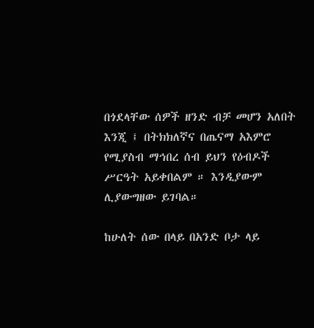በጎደላቸው ሰዎች ዘንድ ብቻ መሆን አለበት እንጂ ፤ በትክክለኛና በጤናማ አእምሮ የሚያስብ ማኅበረ ሰብ ይህን የዕብዶች ሥርዓት አይቀበልም ። እንዲያውም ሊያውግዘው ይገባል።

ከሁለት ሰው በላይ በአንድ ቦታ ላይ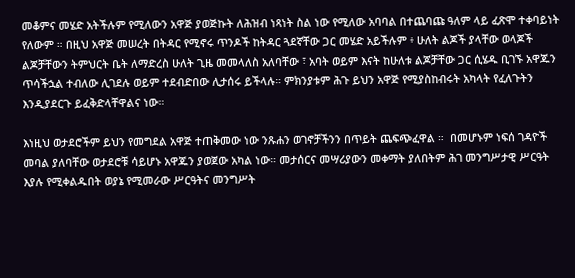መቆምና መሄድ አትችሉም የሚለውን አዋጅ ያወጅኩት ለሕዝብ ነጻነት ስል ነው የሚለው አባባል በተጨባጩ ዓለም ላይ ፈጽሞ ተቀባይነት የለውም ። በዚህ አዋጅ መሠረት በትዳር የሚኖሩ ጥንዶች ከትዳር ጓደኛቸው ጋር መሄድ አይችሉም ፥ ሁለት ልጆች ያላቸው ወላጆች ልጆቻቸውን ትምህርት ቤት ለማድረስ ሁለት ጊዜ መመላለስ አለባቸው ፣ አባት ወይም እናት ከሁለቱ ልጆቻቸው ጋር ሲሄዱ ቢገኙ አዋጁን ጥሳችኋል ተብለው ሊገደሉ ወይም ተደብድበው ሊታሰሩ ይችላሉ። ምክንያቱም ሕጉ ይህን አዋጅ የሚያስከብሩት አካላት የፈለጉትን እንዲያደርጉ ይፈቅድላቸዋልና ነው።

እነዚህ ወታደሮችም ይህን የመግደል አዋጅ ተጠቅመው ነው ንጹሐን ወገኖቻችንን በጥይት ጨፍጭፈዋል ።  በመሆኑም ነፍሰ ገዳዮች መባል ያለባቸው ወታደሮቹ ሳይሆኑ አዋጁን ያወጀው አካል ነው። መታሰርና መሣሪያውን መቀማት ያለበትም ሕገ መንግሥታዊ ሥርዓት እያሉ የሚቀልዱበት ወያኔ የሚመራው ሥርዓትና መንግሥት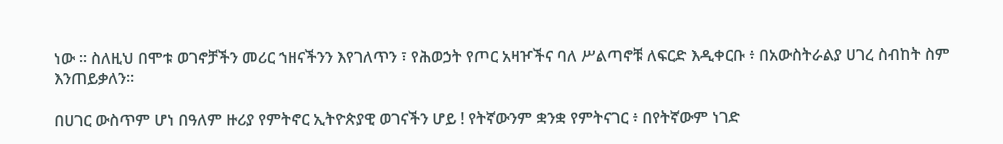ነው ። ስለዚህ በሞቱ ወገኖቻችን መሪር ኀዘናችንን እየገለጥን ፣ የሕወኃት የጦር አዛዦችና ባለ ሥልጣኖቹ ለፍርድ እዲቀርቡ ፥ በአውስትራልያ ሀገረ ስብከት ስም እንጠይቃለን።

በሀገር ውስጥም ሆነ በዓለም ዙሪያ የምትኖር ኢትዮጵያዊ ወገናችን ሆይ ! የትኛውንም ቋንቋ የምትናገር ፥ በየትኛውም ነገድ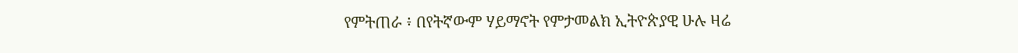የምትጠራ ፥ በየትኛውም ሃይማኖት የምታመልክ ኢትዮጵያዊ ሁሉ ዛሬ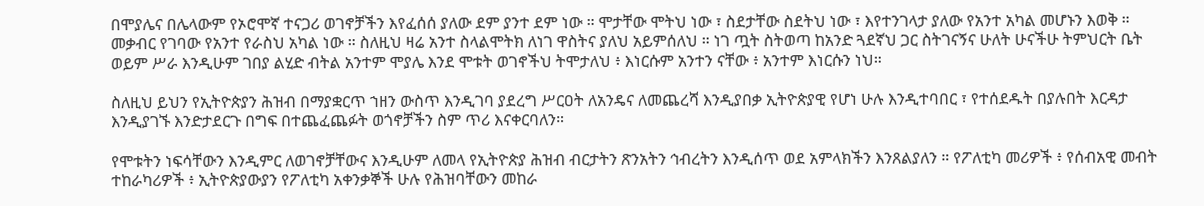በሞያሌና በሌላውም የኦሮሞኛ ተናጋሪ ወገኖቻችን እየፈሰሰ ያለው ደም ያንተ ደም ነው ። ሞታቸው ሞትህ ነው ፣ ስደታቸው ስደትህ ነው ፣ እየተንገላታ ያለው የአንተ አካል መሆኑን እወቅ ። መቃብር የገባው የአንተ የራስህ አካል ነው ። ስለዚህ ዛሬ አንተ ስላልሞትክ ለነገ ዋስትና ያለህ አይምሰለህ ። ነገ ጧት ስትወጣ ከአንድ ጓደኛህ ጋር ስትገናኝና ሁለት ሁናችሁ ትምህርት ቤት ወይም ሥራ እንዲሁም ገበያ ልሂድ ብትል አንተም ሞያሌ እንደ ሞቱት ወገኖችህ ትሞታለህ ፥ እነርሱም አንተን ናቸው ፥ አንተም እነርሱን ነህ።

ስለዚህ ይህን የኢትዮጵያን ሕዝብ በማያቋርጥ ኀዘን ውስጥ እንዲገባ ያደረግ ሥርዐት ለአንዴና ለመጨረሻ እንዲያበቃ ኢትዮጵያዊ የሆነ ሁሉ እንዲተባበር ፣ የተሰደዱት በያሉበት እርዳታ እንዲያገኙ እንድታደርጉ በግፍ በተጨፈጨፉት ወጎኖቻችን ስም ጥሪ እናቀርባለን።

የሞቱትን ነፍሳቸውን እንዲምር ለወገኖቻቸውና እንዲሁም ለመላ የኢትዮጵያ ሕዝብ ብርታትን ጽንአትን ኅብረትን እንዲሰጥ ወደ አምላክችን እንጸልያለን ። የፖለቲካ መሪዎች ፥ የሰብአዊ መብት ተከራካሪዎች ፥ ኢትዮጵያውያን የፖለቲካ አቀንቃኞች ሁሉ የሕዝባቸውን መከራ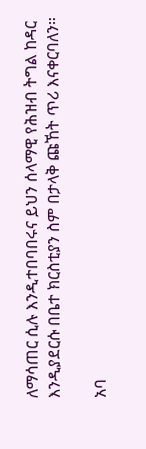ለማሳጠር ሲሉ እንዲተበባበሩና ይህን ሰላማዊ የሕዝብ ትግል ከዳር እንዲያደርሱ በቤተ ክርስቲያን ስም በታላቅ ጩኸት ጥሪ እናቀርባለን።

አባ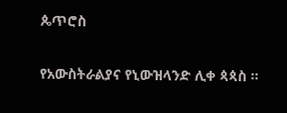ጴጥሮስ

የአውስትራልያና የኒውዝላንድ ሊቀ ጳጳስ ።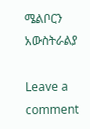ሜልቦርን አውስትራልያ

Leave a comment